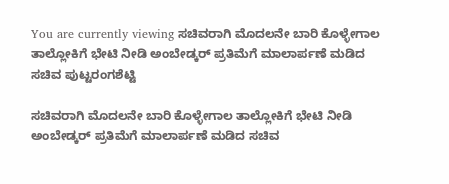You are currently viewing ಸಚಿವರಾಗಿ ಮೊದಲನೇ ಬಾರಿ ಕೊಳ್ಳೇಗಾಲ ತಾಲ್ಲೋಕಿಗೆ ಭೇಟಿ ನೀಡಿ ಅಂಬೇಡ್ಕರ್ ಪ್ರತಿಮೆಗೆ ಮಾಲಾರ್ಪಣೆ ಮಡಿದ ಸಚಿವ ಪುಟ್ಟರಂಗಶೆಟ್ಟಿ

ಸಚಿವರಾಗಿ ಮೊದಲನೇ ಬಾರಿ ಕೊಳ್ಳೇಗಾಲ ತಾಲ್ಲೋಕಿಗೆ ಭೇಟಿ ನೀಡಿ ಅಂಬೇಡ್ಕರ್ ಪ್ರತಿಮೆಗೆ ಮಾಲಾರ್ಪಣೆ ಮಡಿದ ಸಚಿವ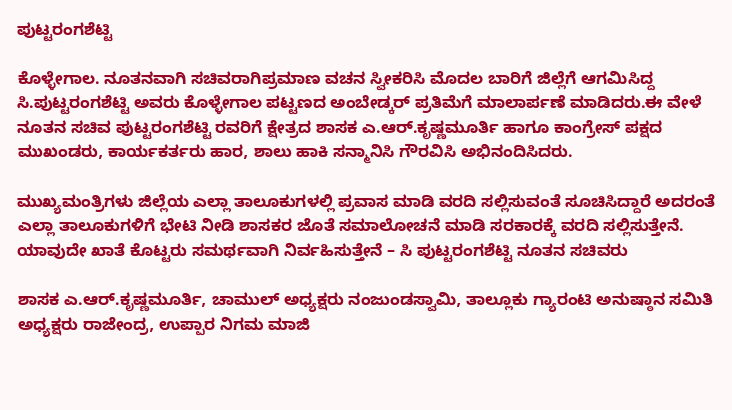ಪುಟ್ಟರಂಗಶೆಟ್ಟಿ

ಕೊಳ್ಳೇಗಾಲ. ನೂತನವಾಗಿ ಸಚಿವರಾಗಿಪ್ರಮಾಣ ವಚನ ಸ್ವೀಕರಿಸಿ ಮೊದಲ ಬಾರಿಗೆ ಜಿಲ್ಲೆಗೆ ಆಗಮಿಸಿದ್ದ ಸಿ.ಪುಟ್ಟರಂಗಶೆಟ್ಟಿ ಅವರು ಕೊಳ್ಳೇಗಾಲ ಪಟ್ಟಣದ ಅಂಬೇಡ್ಕರ್ ಪ್ರತಿಮೆಗೆ ಮಾಲಾರ್ಪಣೆ ಮಾಡಿದರು.ಈ ವೇಳೆ ನೂತನ ಸಚಿವ ಪುಟ್ಟರಂಗಶೆಟ್ಟಿ ರವರಿಗೆ ಕ್ಷೇತ್ರದ ಶಾಸಕ ಎ.ಆರ್.ಕೃಷ್ಣಮೂರ್ತಿ ಹಾಗೂ ಕಾಂಗ್ರೇಸ್ ಪಕ್ಷದ ಮುಖಂಡರು, ಕಾರ್ಯಕರ್ತರು ಹಾರ, ಶಾಲು ಹಾಕಿ ಸನ್ಮಾನಿಸಿ ಗೌರವಿಸಿ ಅಭಿನಂದಿಸಿದರು.

ಮುಖ್ಯಮಂತ್ರಿಗಳು ಜಿಲ್ಲೆಯ ಎಲ್ಲಾ ತಾಲೂಕುಗಳಲ್ಲಿ ಪ್ರವಾಸ ಮಾಡಿ ವರದಿ ಸಲ್ಲಿಸುವಂತೆ ಸೂಚಿಸಿದ್ದಾರೆ ಅದರಂತೆ ಎಲ್ಲಾ ತಾಲೂಕುಗಳಿಗೆ ಭೇಟಿ ನೀಡಿ ಶಾಸಕರ ಜೊತೆ ಸಮಾಲೋಚನೆ ಮಾಡಿ ಸರಕಾರಕ್ಕೆ ವರದಿ ಸಲ್ಲಿಸುತ್ತೇನೆ. ಯಾವುದೇ ಖಾತೆ ಕೊಟ್ಟರು ಸಮರ್ಥವಾಗಿ ನಿರ್ವಹಿಸುತ್ತೇನೆ – ಸಿ ಪುಟ್ಟರಂಗಶೆಟ್ಟಿ ನೂತನ ಸಚಿವರು

ಶಾಸಕ ಎ.ಆರ್.ಕೃಷ್ಣಮೂರ್ತಿ, ಚಾಮುಲ್ ಅಧ್ಯಕ್ಷರು ನಂಜುಂಡಸ್ವಾಮಿ, ತಾಲ್ಲೂಕು ಗ್ಯಾರಂಟಿ ಅನುಷ್ಠಾನ ಸಮಿತಿ ಅಧ್ಯಕ್ಷರು ರಾಜೇಂದ್ರ, ಉಪ್ಪಾರ ನಿಗಮ ಮಾಜಿ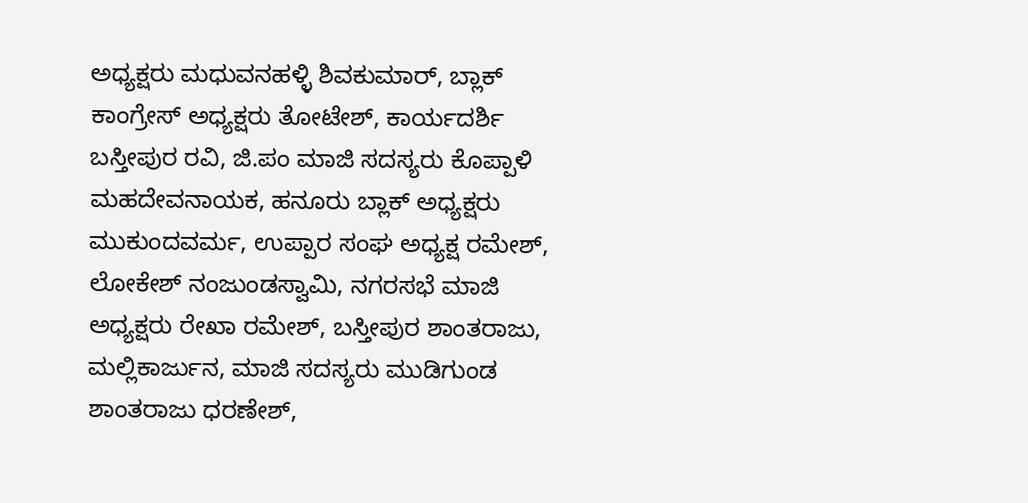ಅಧ್ಯಕ್ಷರು ಮಧುವನಹಳ್ಳಿ ಶಿವಕುಮಾರ್, ಬ್ಲಾಕ್ ಕಾಂಗ್ರೇಸ್ ಅಧ್ಯಕ್ಷರು ತೋಟೇಶ್, ಕಾರ್ಯದರ್ಶಿ ಬಸ್ತೀಪುರ ರವಿ, ಜಿ.ಪಂ ಮಾಜಿ ಸದಸ್ಯರು ಕೊಪ್ಪಾಳಿ ಮಹದೇವನಾಯಕ, ಹನೂರು ಬ್ಲಾಕ್ ಅಧ್ಯಕ್ಷರು ಮುಕುಂದವರ್ಮ, ಉಪ್ಪಾರ ಸಂಘ ಅಧ್ಯಕ್ಷ ರಮೇಶ್, ಲೋಕೇಶ್ ನಂಜುಂಡಸ್ವಾಮಿ, ನಗರಸಭೆ ಮಾಜಿ ಅಧ್ಯಕ್ಷರು ರೇಖಾ ರಮೇಶ್, ಬಸ್ತೀಪುರ ಶಾಂತರಾಜು, ಮಲ್ಲಿಕಾರ್ಜುನ, ಮಾಜಿ ಸದಸ್ಯರು ಮುಡಿಗುಂಡ ಶಾಂತರಾಜು ಧರಣೇಶ್,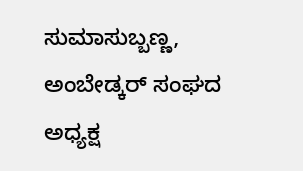ಸುಮಾಸುಬ್ಬಣ್ಣ, ಅಂಬೇಡ್ಕರ್ ಸಂಘದ ಅಧ್ಯಕ್ಷ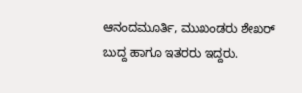ಆನಂದಮೂರ್ತಿ, ಮುಖಂಡರು ಶೇಖರ್ ಬುದ್ದ ಹಾಗೂ ಇತರರು ಇದ್ದರು.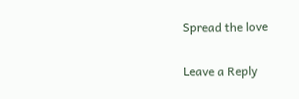Spread the love

Leave a Reply